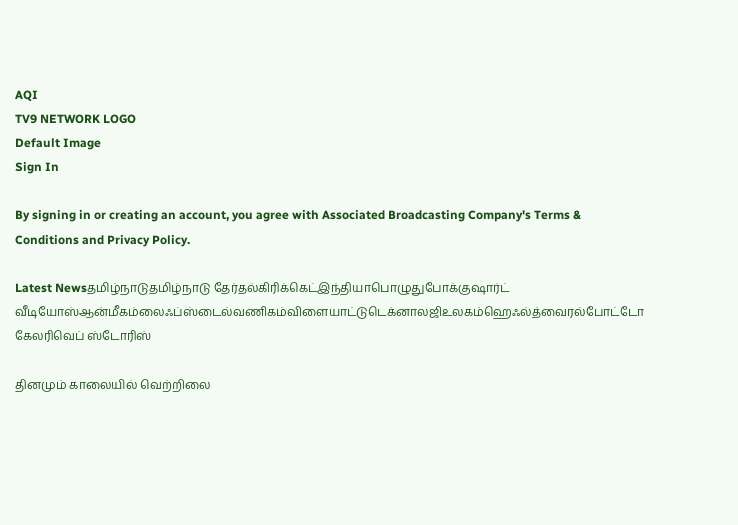AQI
TV9 NETWORK LOGO
Default Image
Sign In

By signing in or creating an account, you agree with Associated Broadcasting Company's Terms & Conditions and Privacy Policy.

Latest Newsதமிழ்நாடுதமிழ்நாடு தேர்தல்கிரிக்கெட்இந்தியாபொழுதுபோக்குஷார்ட் வீடியோஸ்ஆன்மீகம்லைஃப்ஸ்டைல்வணிகம்விளையாட்டுடெக்னாலஜிஉலகம்ஹெஃல்த்வைரல்போட்டோ கேலரிவெப் ஸ்டோரிஸ்

தினமும் காலையில் வெற்றிலை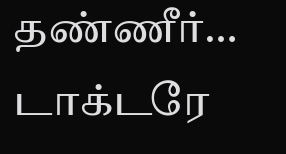தண்ணீர்… டாக்டரே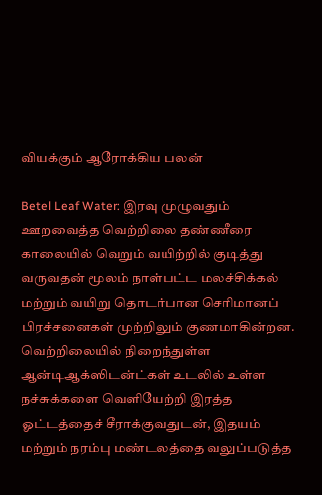வியக்கும் ஆரோக்கிய பலன்

Betel Leaf Water: இரவு முழுவதும் ஊறவைத்த வெற்றிலை தண்ணீரை காலையில் வெறும் வயிற்றில் குடித்து வருவதன் மூலம் நாள்பட்ட மலச்சிக்கல் மற்றும் வயிறு தொடர்பான செரிமானப் பிரச்சனைகள் முற்றிலும் குணமாகின்றன. வெற்றிலையில் நிறைந்துள்ள ஆன்டிஆக்ஸிடன்ட்கள் உடலில் உள்ள நச்சுக்களை வெளியேற்றி இரத்த ஓட்டத்தைச் சீராக்குவதுடன், இதயம் மற்றும் நரம்பு மண்டலத்தை வலுப்படுத்த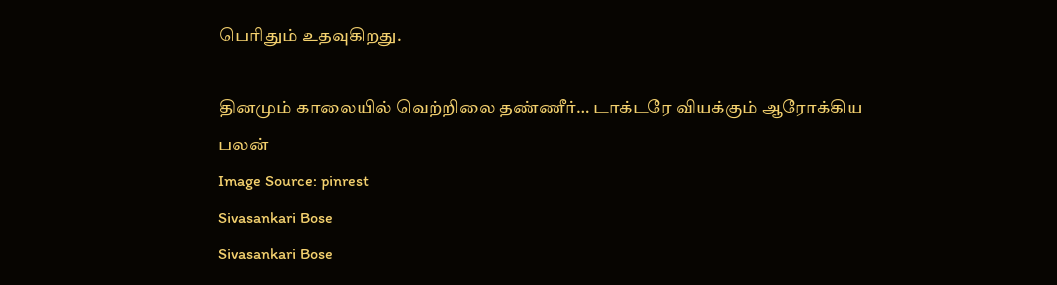பெரிதும் உதவுகிறது.

தினமும் காலையில் வெற்றிலை தண்ணீர்… டாக்டரே வியக்கும் ஆரோக்கிய பலன்
Image Source: pinrest
Sivasankari Bose
Sivasankari Bose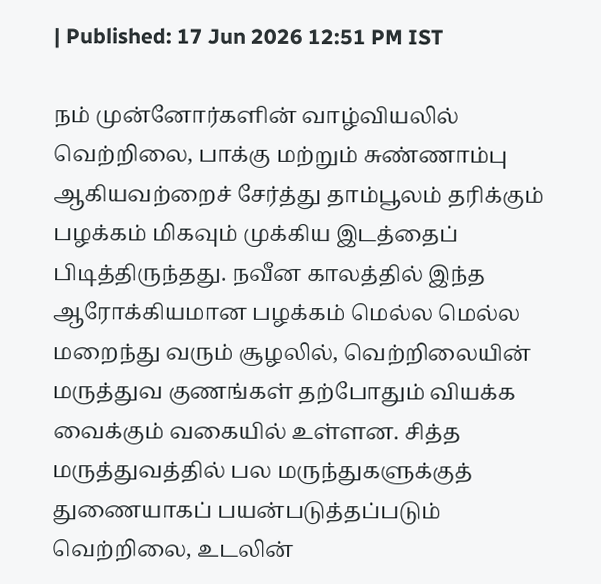| Published: 17 Jun 2026 12:51 PM IST

நம் முன்னோர்களின் வாழ்வியலில் வெற்றிலை, பாக்கு மற்றும் சுண்ணாம்பு ஆகியவற்றைச் சேர்த்து தாம்பூலம் தரிக்கும் பழக்கம் மிகவும் முக்கிய இடத்தைப் பிடித்திருந்தது. நவீன காலத்தில் இந்த ஆரோக்கியமான பழக்கம் மெல்ல மெல்ல மறைந்து வரும் சூழலில், வெற்றிலையின் மருத்துவ குணங்கள் தற்போதும் வியக்க வைக்கும் வகையில் உள்ளன. சித்த மருத்துவத்தில் பல மருந்துகளுக்குத் துணையாகப் பயன்படுத்தப்படும் வெற்றிலை, உடலின்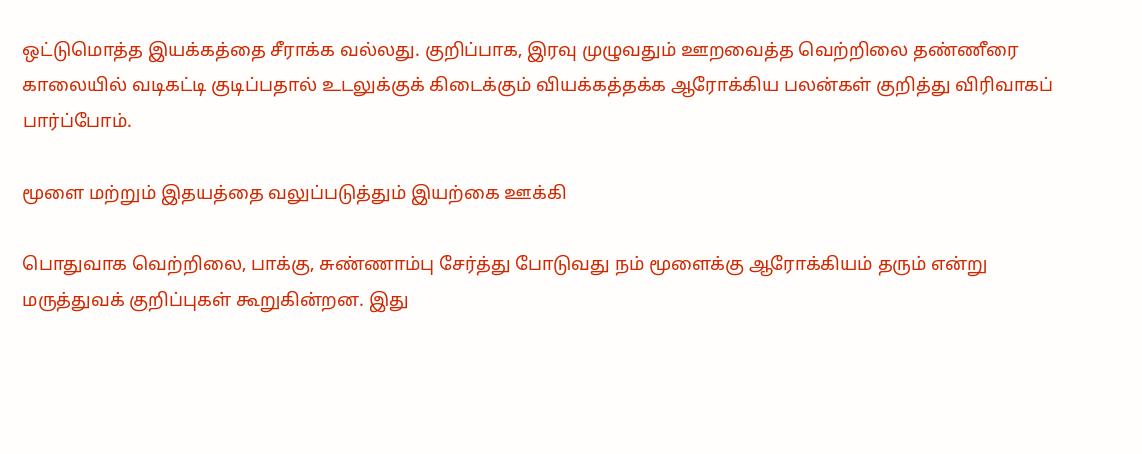ஒட்டுமொத்த இயக்கத்தை சீராக்க வல்லது. குறிப்பாக, இரவு முழுவதும் ஊறவைத்த வெற்றிலை தண்ணீரை காலையில் வடிகட்டி குடிப்பதால் உடலுக்குக் கிடைக்கும் வியக்கத்தக்க ஆரோக்கிய பலன்கள் குறித்து விரிவாகப் பார்ப்போம்.

மூளை மற்றும் இதயத்தை வலுப்படுத்தும் இயற்கை ஊக்கி

பொதுவாக வெற்றிலை, பாக்கு, சுண்ணாம்பு சேர்த்து போடுவது நம் மூளைக்கு ஆரோக்கியம் தரும் என்று மருத்துவக் குறிப்புகள் கூறுகின்றன. இது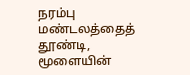நரம்பு மண்டலத்தைத் தூண்டி, மூளையின்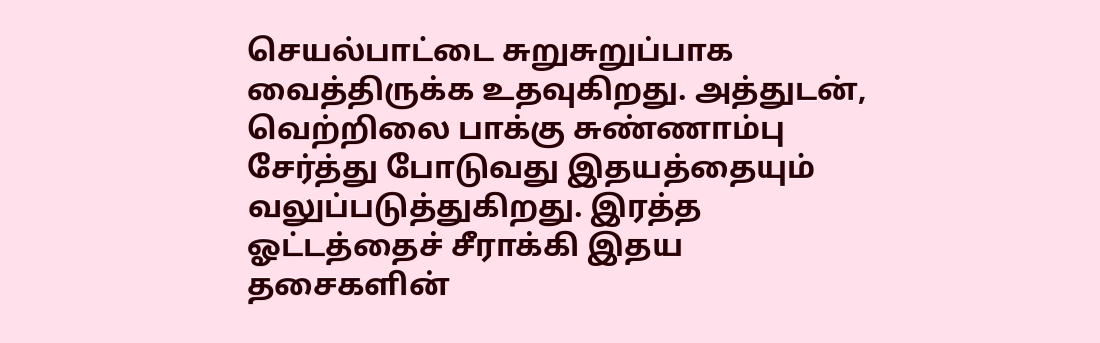செயல்பாட்டை சுறுசுறுப்பாக வைத்திருக்க உதவுகிறது. அத்துடன், வெற்றிலை பாக்கு சுண்ணாம்பு சேர்த்து போடுவது இதயத்தையும் வலுப்படுத்துகிறது. இரத்த ஓட்டத்தைச் சீராக்கி இதய தசைகளின்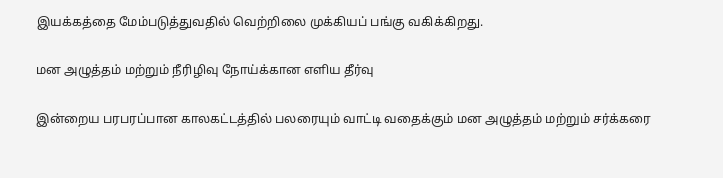இயக்கத்தை மேம்படுத்துவதில் வெற்றிலை முக்கியப் பங்கு வகிக்கிறது.

மன அழுத்தம் மற்றும் நீரிழிவு நோய்க்கான எளிய தீர்வு

இன்றைய பரபரப்பான காலகட்டத்தில் பலரையும் வாட்டி வதைக்கும் மன அழுத்தம் மற்றும் சர்க்கரை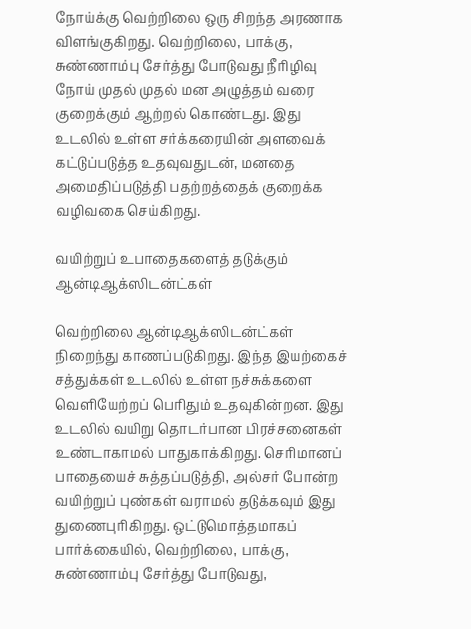நோய்க்கு வெற்றிலை ஒரு சிறந்த அரணாக விளங்குகிறது. வெற்றிலை, பாக்கு, சுண்ணாம்பு சேர்த்து போடுவது நீரிழிவு நோய் முதல் முதல் மன அழுத்தம் வரை குறைக்கும் ஆற்றல் கொண்டது. இது உடலில் உள்ள சர்க்கரையின் அளவைக் கட்டுப்படுத்த உதவுவதுடன், மனதை அமைதிப்படுத்தி பதற்றத்தைக் குறைக்க வழிவகை செய்கிறது.

வயிற்றுப் உபாதைகளைத் தடுக்கும் ஆன்டிஆக்ஸிடன்ட்கள்

வெற்றிலை ஆன்டிஆக்ஸிடன்ட்கள் நிறைந்து காணப்படுகிறது. இந்த இயற்கைச் சத்துக்கள் உடலில் உள்ள நச்சுக்களை வெளியேற்றப் பெரிதும் உதவுகின்றன. இது உடலில் வயிறு தொடர்பான பிரச்சனைகள் உண்டாகாமல் பாதுகாக்கிறது. செரிமானப் பாதையைச் சுத்தப்படுத்தி, அல்சர் போன்ற வயிற்றுப் புண்கள் வராமல் தடுக்கவும் இது துணைபுரிகிறது. ஒட்டுமொத்தமாகப் பார்க்கையில், வெற்றிலை, பாக்கு, சுண்ணாம்பு சேர்த்து போடுவது,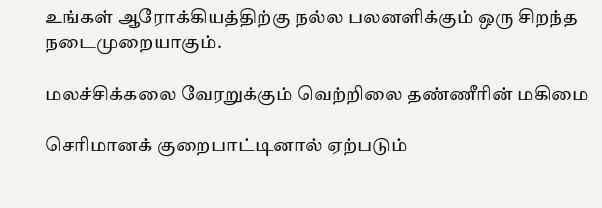உங்கள் ஆரோக்கியத்திற்கு நல்ல பலனளிக்கும் ஒரு சிறந்த நடைமுறையாகும்.

மலச்சிக்கலை வேரறுக்கும் வெற்றிலை தண்ணீரின் மகிமை

செரிமானக் குறைபாட்டினால் ஏற்படும்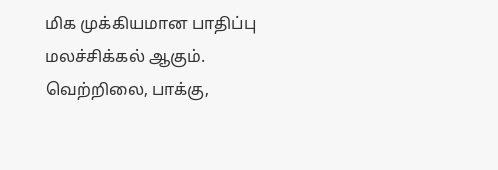மிக முக்கியமான பாதிப்பு மலச்சிக்கல் ஆகும். வெற்றிலை, பாக்கு,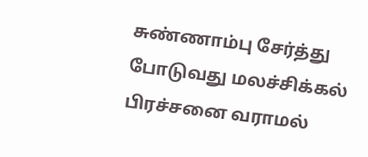சுண்ணாம்பு சேர்த்து போடுவது மலச்சிக்கல் பிரச்சனை வராமல்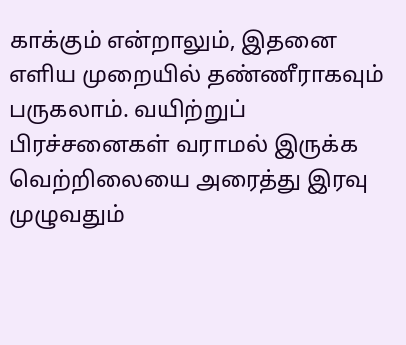காக்கும் என்றாலும், இதனை எளிய முறையில் தண்ணீராகவும் பருகலாம். வயிற்றுப் பிரச்சனைகள் வராமல் இருக்க வெற்றிலையை அரைத்து இரவு முழுவதும்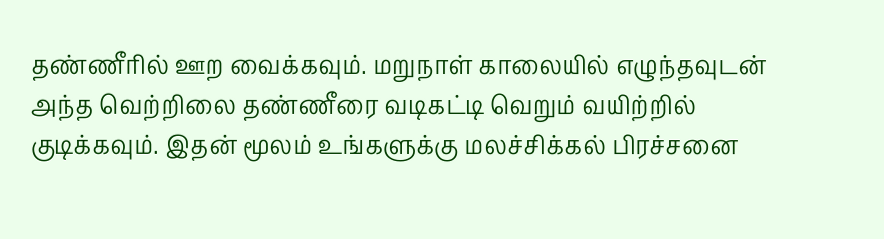தண்ணீரில் ஊற வைக்கவும். மறுநாள் காலையில் எழுந்தவுடன் அந்த வெற்றிலை தண்ணீரை வடிகட்டி வெறும் வயிற்றில் குடிக்கவும். இதன் மூலம் உங்களுக்கு மலச்சிக்கல் பிரச்சனை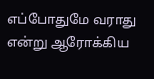எப்போதுமே வராது என்று ஆரோக்கிய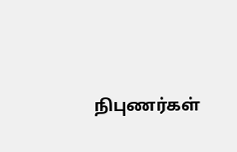நிபுணர்கள்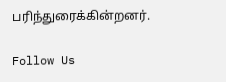பரிந்துரைக்கின்றனர்.

Follow Us